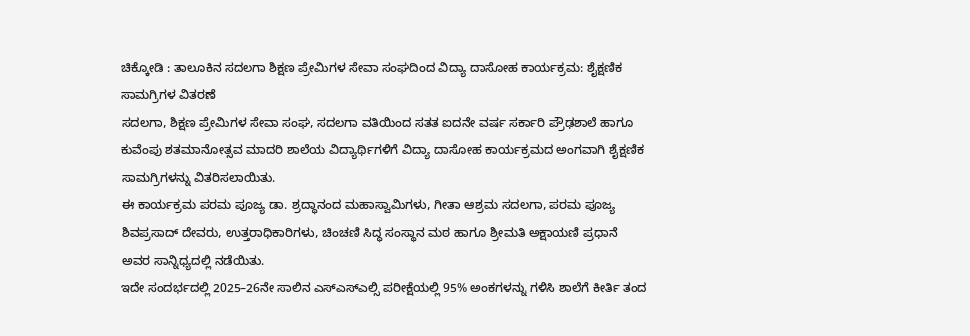ಚಿಕ್ಕೋಡಿ : ತಾಲೂಕಿನ ಸದಲಗಾ ಶಿಕ್ಷಣ ಪ್ರೇಮಿಗಳ ಸೇವಾ ಸಂಘದಿಂದ ವಿದ್ಯಾ ದಾಸೋಹ ಕಾರ್ಯಕ್ರಮ: ಶೈಕ್ಷಣಿಕ ಸಾಮಗ್ರಿಗಳ ವಿತರಣೆ
ಸದಲಗಾ, ಶಿಕ್ಷಣ ಪ್ರೇಮಿಗಳ ಸೇವಾ ಸಂಘ, ಸದಲಗಾ ವತಿಯಿಂದ ಸತತ ಐದನೇ ವರ್ಷ ಸರ್ಕಾರಿ ಪ್ರೌಢಶಾಲೆ ಹಾಗೂ ಕುವೆಂಪು ಶತಮಾನೋತ್ಸವ ಮಾದರಿ ಶಾಲೆಯ ವಿದ್ಯಾರ್ಥಿಗಳಿಗೆ ವಿದ್ಯಾ ದಾಸೋಹ ಕಾರ್ಯಕ್ರಮದ ಅಂಗವಾಗಿ ಶೈಕ್ಷಣಿಕ ಸಾಮಗ್ರಿಗಳನ್ನು ವಿತರಿಸಲಾಯಿತು.
ಈ ಕಾರ್ಯಕ್ರಮ ಪರಮ ಪೂಜ್ಯ ಡಾ. ಶ್ರದ್ಧಾನಂದ ಮಹಾಸ್ವಾಮಿಗಳು, ಗೀತಾ ಆಶ್ರಮ ಸದಲಗಾ, ಪರಮ ಪೂಜ್ಯ ಶಿವಪ್ರಸಾದ್ ದೇವರು, ಉತ್ತರಾಧಿಕಾರಿಗಳು, ಚಿಂಚಣಿ ಸಿದ್ಧ ಸಂಸ್ಥಾನ ಮಠ ಹಾಗೂ ಶ್ರೀಮತಿ ಅಕ್ಷಾಯಣಿ ಪ್ರಧಾನೆ ಅವರ ಸಾನ್ನಿಧ್ಯದಲ್ಲಿ ನಡೆಯಿತು.
ಇದೇ ಸಂದರ್ಭದಲ್ಲಿ 2025–26ನೇ ಸಾಲಿನ ಎಸ್ಎಸ್ಎಲ್ಸಿ ಪರೀಕ್ಷೆಯಲ್ಲಿ 95% ಅಂಕಗಳನ್ನು ಗಳಿಸಿ ಶಾಲೆಗೆ ಕೀರ್ತಿ ತಂದ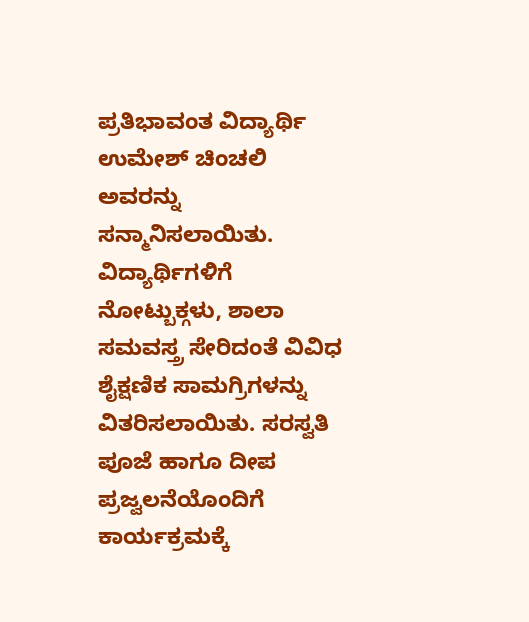ಪ್ರತಿಭಾವಂತ ವಿದ್ಯಾರ್ಥಿ ಉಮೇಶ್ ಚಿಂಚಲಿ ಅವರನ್ನು ಸನ್ಮಾನಿಸಲಾಯಿತು.
ವಿದ್ಯಾರ್ಥಿಗಳಿಗೆ ನೋಟ್ಬುಕ್ಗಳು, ಶಾಲಾ ಸಮವಸ್ತ್ರ ಸೇರಿದಂತೆ ವಿವಿಧ ಶೈಕ್ಷಣಿಕ ಸಾಮಗ್ರಿಗಳನ್ನು ವಿತರಿಸಲಾಯಿತು. ಸರಸ್ವತಿ ಪೂಜೆ ಹಾಗೂ ದೀಪ ಪ್ರಜ್ವಲನೆಯೊಂದಿಗೆ ಕಾರ್ಯಕ್ರಮಕ್ಕೆ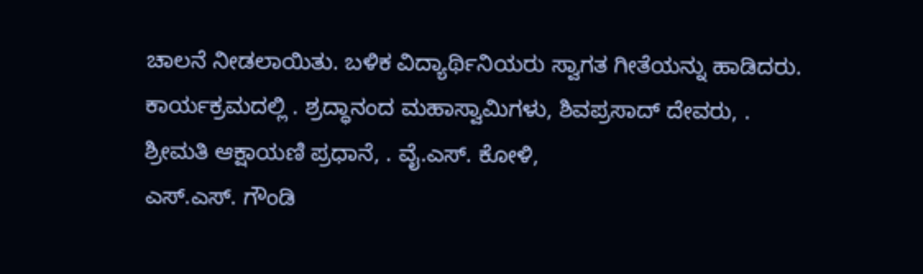ಚಾಲನೆ ನೀಡಲಾಯಿತು. ಬಳಿಕ ವಿದ್ಯಾರ್ಥಿನಿಯರು ಸ್ವಾಗತ ಗೀತೆಯನ್ನು ಹಾಡಿದರು.
ಕಾರ್ಯಕ್ರಮದಲ್ಲಿ . ಶ್ರದ್ಧಾನಂದ ಮಹಾಸ್ವಾಮಿಗಳು, ಶಿವಪ್ರಸಾದ್ ದೇವರು, .
ಶ್ರೀಮತಿ ಆಕ್ಷಾಯಣಿ ಪ್ರಧಾನೆ, . ವೈ.ಎಸ್. ಕೋಳಿ,
ಎಸ್.ಎಸ್. ಗೌಂಡಿ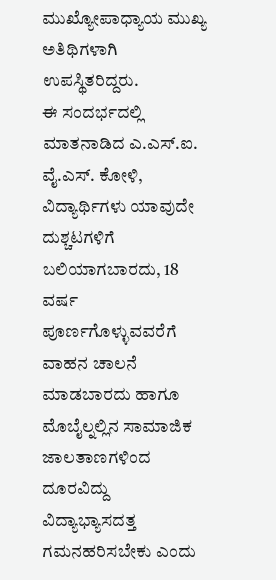ಮುಖ್ಯೋಪಾಧ್ಯಾಯ ಮುಖ್ಯ ಅತಿಥಿಗಳಾಗಿ ಉಪಸ್ಥಿತರಿದ್ದರು.
ಈ ಸಂದರ್ಭದಲ್ಲಿ ಮಾತನಾಡಿದ ಎ.ಎಸ್.ಐ. ವೈ.ಎಸ್. ಕೋಳಿ, ವಿದ್ಯಾರ್ಥಿಗಳು ಯಾವುದೇ ದುಶ್ಚಟಗಳಿಗೆ ಬಲಿಯಾಗಬಾರದು, 18 ವರ್ಷ ಪೂರ್ಣಗೊಳ್ಳುವವರೆಗೆ ವಾಹನ ಚಾಲನೆ ಮಾಡಬಾರದು ಹಾಗೂ ಮೊಬೈಲ್ನಲ್ಲಿನ ಸಾಮಾಜಿಕ ಜಾಲತಾಣಗಳಿಂದ ದೂರವಿದ್ದು ವಿದ್ಯಾಭ್ಯಾಸದತ್ತ ಗಮನಹರಿಸಬೇಕು ಎಂದು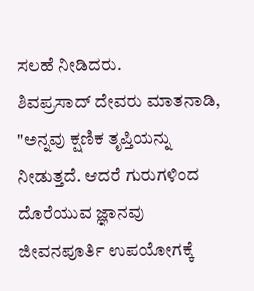ಸಲಹೆ ನೀಡಿದರು.
ಶಿವಪ್ರಸಾದ್ ದೇವರು ಮಾತನಾಡಿ, "ಅನ್ನವು ಕ್ಷಣಿಕ ತೃಪ್ತಿಯನ್ನು ನೀಡುತ್ತದೆ. ಆದರೆ ಗುರುಗಳಿಂದ ದೊರೆಯುವ ಜ್ಞಾನವು ಜೀವನಪೂರ್ತಿ ಉಪಯೋಗಕ್ಕೆ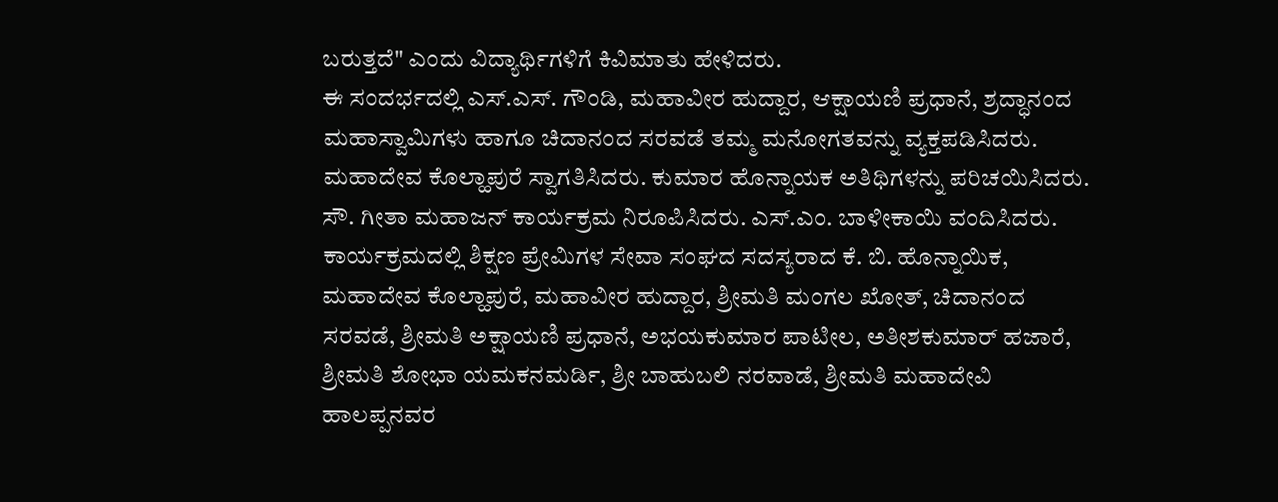ಬರುತ್ತದೆ" ಎಂದು ವಿದ್ಯಾರ್ಥಿಗಳಿಗೆ ಕಿವಿಮಾತು ಹೇಳಿದರು.
ಈ ಸಂದರ್ಭದಲ್ಲಿ ಎಸ್.ಎಸ್. ಗೌಂಡಿ, ಮಹಾವೀರ ಹುದ್ದಾರ, ಆಕ್ಷಾಯಣಿ ಪ್ರಧಾನೆ, ಶ್ರದ್ಧಾನಂದ ಮಹಾಸ್ವಾಮಿಗಳು ಹಾಗೂ ಚಿದಾನಂದ ಸರವಡೆ ತಮ್ಮ ಮನೋಗತವನ್ನು ವ್ಯಕ್ತಪಡಿಸಿದರು.
ಮಹಾದೇವ ಕೊಲ್ಹಾಪುರೆ ಸ್ವಾಗತಿಸಿದರು. ಕುಮಾರ ಹೊನ್ನಾಯಕ ಅತಿಥಿಗಳನ್ನು ಪರಿಚಯಿಸಿದರು. ಸೌ. ಗೀತಾ ಮಹಾಜನ್ ಕಾರ್ಯಕ್ರಮ ನಿರೂಪಿಸಿದರು. ಎಸ್.ಎಂ. ಬಾಳೀಕಾಯಿ ವಂದಿಸಿದರು.
ಕಾರ್ಯಕ್ರಮದಲ್ಲಿ ಶಿಕ್ಷಣ ಪ್ರೇಮಿಗಳ ಸೇವಾ ಸಂಘದ ಸದಸ್ಯರಾದ ಕೆ. ಬಿ. ಹೊನ್ನಾಯಿಕ, ಮಹಾದೇವ ಕೊಲ್ಹಾಪುರೆ, ಮಹಾವೀರ ಹುದ್ದಾರ, ಶ್ರೀಮತಿ ಮಂಗಲ ಖೋತ್, ಚಿದಾನಂದ ಸರವಡೆ, ಶ್ರೀಮತಿ ಅಕ್ಷಾಯಣಿ ಪ್ರಧಾನೆ, ಅಭಯಕುಮಾರ ಪಾಟೀಲ, ಅತೀಶಕುಮಾರ್ ಹಜಾರೆ, ಶ್ರೀಮತಿ ಶೋಭಾ ಯಮಕನಮರ್ಡಿ, ಶ್ರೀ ಬಾಹುಬಲಿ ನರವಾಡೆ, ಶ್ರೀಮತಿ ಮಹಾದೇವಿ ಹಾಲಪ್ಪನವರ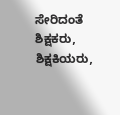ಸೇರಿದಂತೆ ಶಿಕ್ಷಕರು, ಶಿಕ್ಷಕಿಯರು,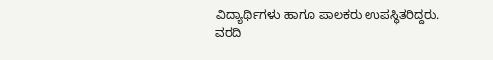ವಿದ್ಯಾರ್ಥಿಗಳು ಹಾಗೂ ಪಾಲಕರು ಉಪಸ್ಥಿತರಿದ್ದರು.
ವರದಿ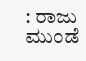: ರಾಜು ಮುಂಡೆ